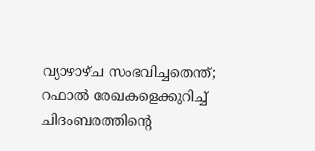വ്യാഴാഴ്ച സംഭവിച്ചതെന്ത്; റഫാല്‍ രേഖകളെക്കുറിച്ച് ചിദംബരത്തിന്‍റെ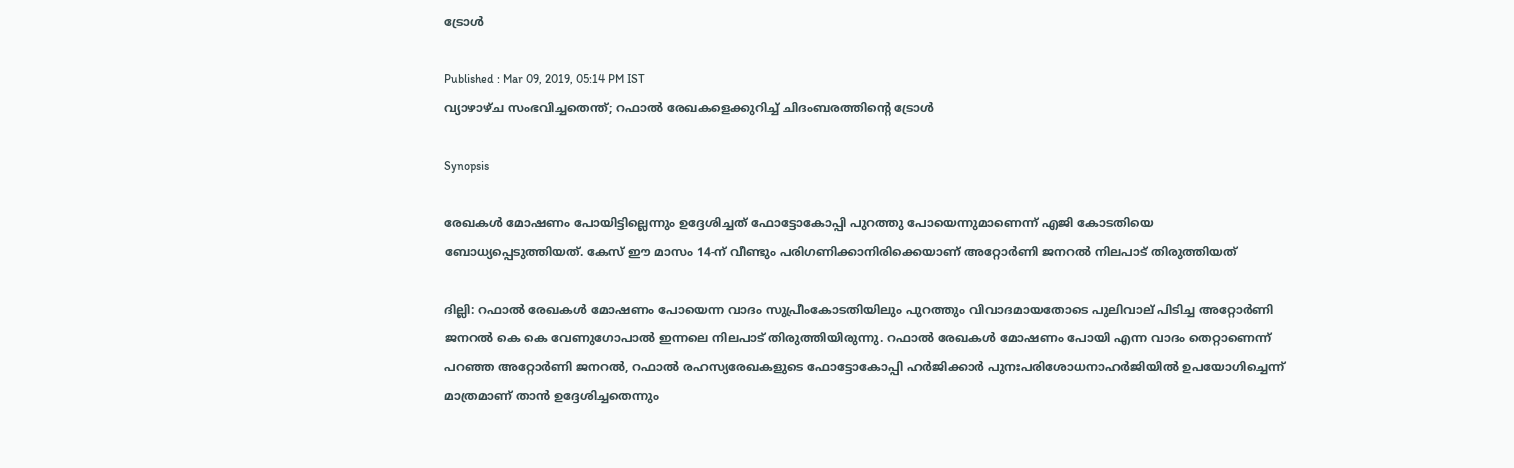ട്രോള്‍

Published : Mar 09, 2019, 05:14 PM IST
വ്യാഴാഴ്ച സംഭവിച്ചതെന്ത്; റഫാല്‍ രേഖകളെക്കുറിച്ച് ചിദംബരത്തിന്‍റെ ട്രോള്‍

Synopsis

രേഖകൾ മോഷണം പോയിട്ടില്ലെന്നും ഉദ്ദേശിച്ചത് ഫോട്ടോകോപ്പി പുറത്തു പോയെന്നുമാണെന്ന് എജി കോടതിയെ ബോധ്യപ്പെടുത്തിയത്. കേസ് ഈ മാസം 14-ന് വീണ്ടും പരിഗണിക്കാനിരിക്കെയാണ് അറ്റോർണി ജനറൽ നിലപാട് തിരുത്തിയത്

ദില്ലി: റഫാൽ രേഖകൾ മോഷണം പോയെന്ന വാദം സുപ്രീംകോടതിയിലും പുറത്തും വിവാദമായതോടെ പുലിവാല് പിടിച്ച അറ്റോർണി ജനറൽ കെ കെ വേണുഗോപാൽ ഇന്നലെ നിലപാട് തിരുത്തിയിരുന്നു. റഫാൽ രേഖകൾ മോഷണം പോയി എന്ന വാദം തെറ്റാണെന്ന് പറഞ്ഞ അറ്റോർണി ജനറൽ, റഫാൽ രഹസ്യരേഖകളുടെ ഫോട്ടോകോപ്പി ഹർജിക്കാർ പുനഃപരിശോധനാഹർജിയിൽ ഉപയോഗിച്ചെന്ന് മാത്രമാണ് താൻ ഉദ്ദേശിച്ചതെന്നും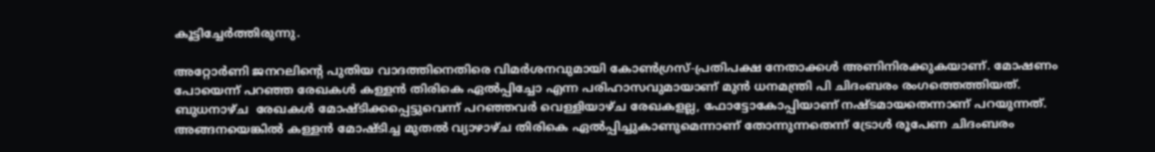കൂട്ടിച്ചേര്‍ത്തിരുന്നു.

അറ്റോര്‍ണി ജനറലിന്‍റെ പുതിയ വാദത്തിനെതിരെ വിമര്‍ശനവുമായി കോണ്‍ഗ്രസ്-പ്രതിപക്ഷ നേതാക്കള്‍ അണിനിരക്കുകയാണ്. മോഷണം പോയെന്ന് പറഞ്ഞ രേഖകള്‍ കള്ളന്‍ തിരികെ ഏല്‍പ്പിച്ചോ എന്ന പരിഹാസവുമായാണ് മുന്‍ ധനമന്ത്രി പി ചിദംബരം രംഗത്തെത്തിയത്. ബുധനാഴ്ച  രേഖകള്‍ മോഷ്ടിക്കപ്പെട്ടുവെന്ന് പറഞ്ഞവര്‍ വെള്ളിയാഴ്ച രേഖകളല്ല, ഫോട്ടോകോപ്പിയാണ് നഷ്ടമായതെന്നാണ് പറയുന്നത്. അങ്ങനയെങ്കില്‍ കള്ളന്‍ മോഷ്ടിച്ച മുതല്‍ വ്യാഴാഴ്ച തിരികെ ഏല്‍പ്പിച്ചുകാണുമെന്നാണ് തോന്നുന്നതെന്ന് ട്രോള്‍ രൂപേണ ചിദംബരം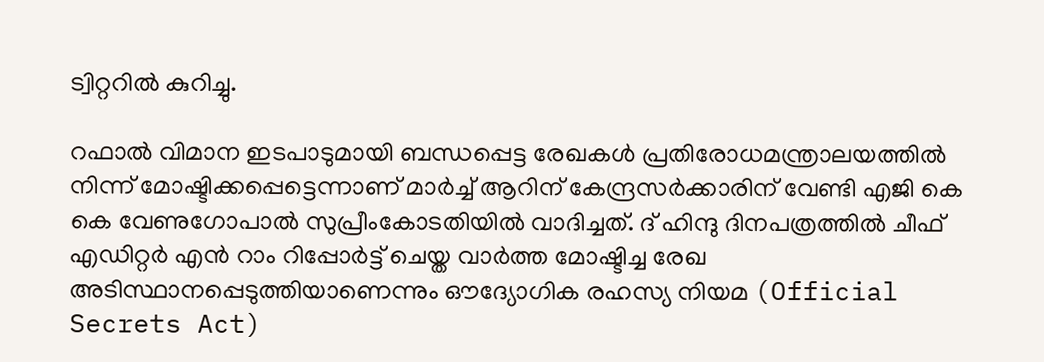ട്വിറ്ററില്‍ കുറിച്ചു.

റഫാൽ വിമാന ഇടപാടുമായി ബന്ധപ്പെട്ട രേഖകൾ പ്രതിരോധമന്ത്രാലയത്തിൽ നിന്ന് മോഷ്ടിക്കപ്പെട്ടെന്നാണ് മാർച്ച് ആറിന് കേന്ദ്രസർക്കാരിന് വേണ്ടി എജി കെ കെ വേണുഗോപാൽ സുപ്രീംകോടതിയിൽ വാദിച്ചത്. ദ് ഹിന്ദു ദിനപത്രത്തിൽ ചീഫ് എഡിറ്റർ എൻ റാം റിപ്പോർട്ട് ചെയ്ത വാർത്ത മോഷ്ടിച്ച രേഖ അടിസ്ഥാനപ്പെടുത്തിയാണെന്നും ഔദ്യോഗിക രഹസ്യ നിയമ (Official Secrets Act)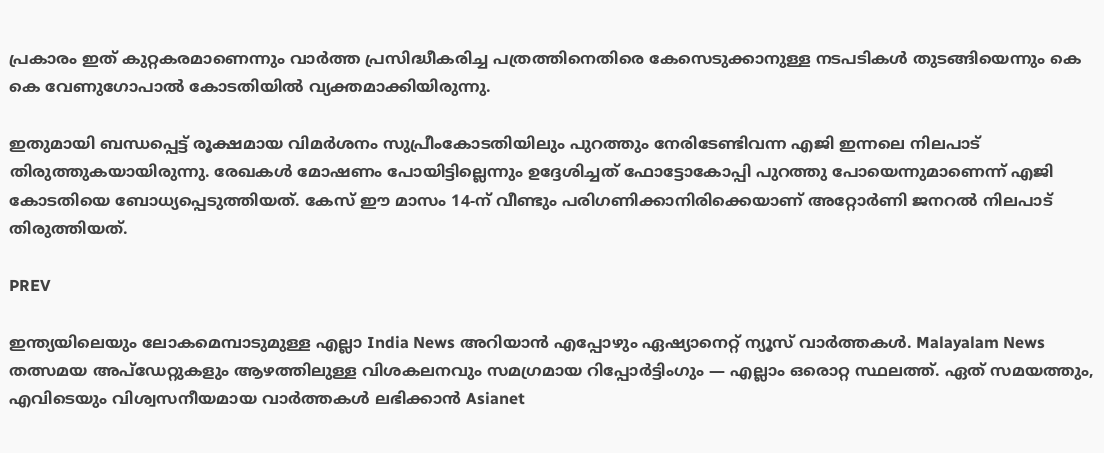പ്രകാരം ഇത് കുറ്റകരമാണെന്നും വാർത്ത പ്രസിദ്ധീകരിച്ച പത്രത്തിനെതിരെ കേസെടുക്കാനുള്ള നടപടികൾ തുടങ്ങിയെന്നും കെ കെ വേണുഗോപാൽ കോടതിയില്‍ വ്യക്തമാക്കിയിരുന്നു.

ഇതുമായി ബന്ധപ്പെട്ട് രൂക്ഷമായ വിമർശനം സുപ്രീംകോടതിയിലും പുറത്തും നേരിടേണ്ടിവന്ന എജി ഇന്നലെ നിലപാട് തിരുത്തുകയായിരുന്നു. രേഖകൾ മോഷണം പോയിട്ടില്ലെന്നും ഉദ്ദേശിച്ചത് ഫോട്ടോകോപ്പി പുറത്തു പോയെന്നുമാണെന്ന് എജി കോടതിയെ ബോധ്യപ്പെടുത്തിയത്. കേസ് ഈ മാസം 14-ന് വീണ്ടും പരിഗണിക്കാനിരിക്കെയാണ് അറ്റോർണി ജനറൽ നിലപാട് തിരുത്തിയത്.

PREV

ഇന്ത്യയിലെയും ലോകമെമ്പാടുമുള്ള എല്ലാ India News അറിയാൻ എപ്പോഴും ഏഷ്യാനെറ്റ് ന്യൂസ് വാർത്തകൾ. Malayalam News   തത്സമയ അപ്‌ഡേറ്റുകളും ആഴത്തിലുള്ള വിശകലനവും സമഗ്രമായ റിപ്പോർട്ടിംഗും — എല്ലാം ഒരൊറ്റ സ്ഥലത്ത്. ഏത് സമയത്തും, എവിടെയും വിശ്വസനീയമായ വാർത്തകൾ ലഭിക്കാൻ Asianet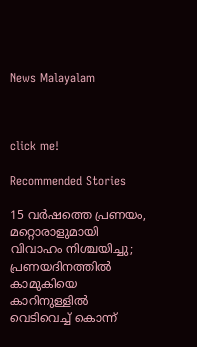News Malayalam



click me!

Recommended Stories

15 വ‍ർഷത്തെ പ്രണയം, മറ്റൊരാളുമായി വിവാഹം നിശ്ചയിച്ചു; പ്രണയദിനത്തിൽ കാമുകിയെ കാറിനുള്ളിൽ വെടിവെച്ച് കൊന്ന്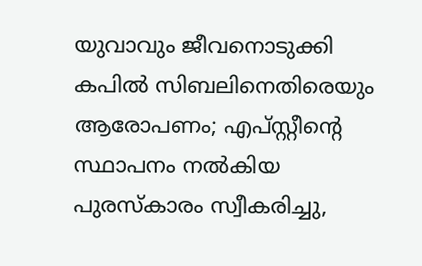യുവാവും ജീവനൊടുക്കി
കപിൽ സിബലിനെതിരെയും ആരോപണം; എപ്സ്റ്റീന്‍റെ സ്ഥാപനം നൽകിയ പുരസ്കാരം സ്വീകരിച്ചു,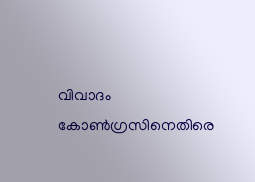വിവാദം കോണ്‍ഗ്രസിനെതിരെ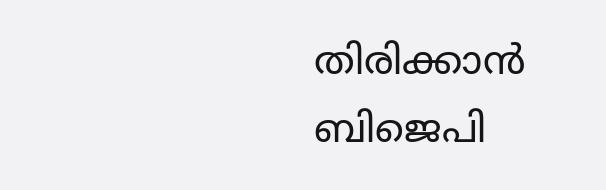തിരിക്കാൻ ബിജെപി